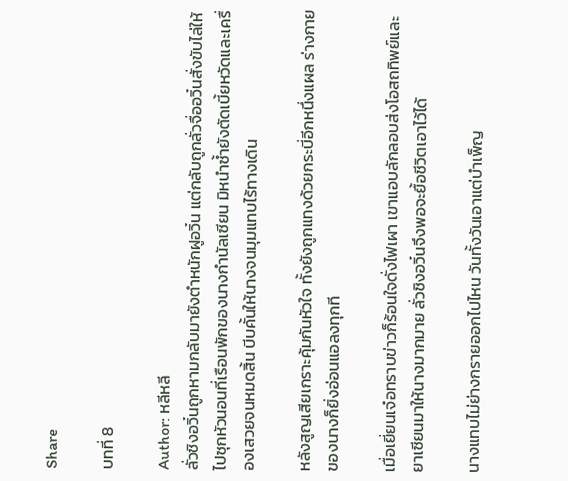Share

บทที่ 8

Author: หลีหลี
ลั่วชิงอวิ๋นถูกหามกลับมายังตำหนักฝูอวิ๋น แต่กลับถูกลั่วจื่ออวิ๋นสั่งขับไล่ให้ไปซุกหัวนอนที่เรือนพักของนางกำนัลเซียน มิหนำซ้ำยังตัดเบี้ยหวัดและเครื่องเสวยจนหมดสิ้น บีบคั้นให้นางจนมุมแทบไร้ทางเดิน

หลังสูญเสียเกราะคุ้มกันหัวใจ ทั้งยังถูกแทงด้วยกระบี่อีกหนึ่งแผล ร่างกายของนางก็ยิ่งอ่อนแอลงทุกที

เมื่อเยี่ยนเจ๋อทราบข่าวก็ร้อนใจดั่งไฟเผา เขาแอบลักลอบส่งโอสถทิพย์และยาเซียนมาให้นางมากมาย ลั่วชิงอวิ๋นจึงพอจะยื้อชีวิตเอาไว้ได้

นางแทบไม่ย่างกรายออกไปไหน วันทั้งวันเอาแต่บำเพ็ญ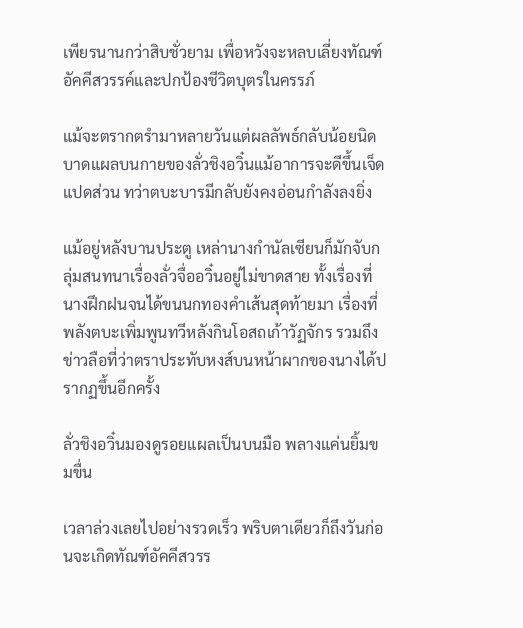เพียรนานกว่าสิบชั่วยาม เพื่อหวังจะหลบเลี่ยงทัณฑ์อัคคีสวรรค์และปกป้องชีวิตบุตรในครรภ์

แม้จะตรากตรำมาหลายวันแต่ผลลัพธ์กลับน้อยนิด บาดแผลบนกายของลั่วชิงอวิ๋นแม้อาการจะดีขึ้นเจ็ดแปดส่วน ทว่าตบะบารมีกลับยังคงอ่อนกำลังลงยิ่ง

แม้อยู่หลังบานประตู เหล่านางกำนัลเซียนก็มักจับกลุ่มสนทนาเรื่องลั่วจื่ออวิ๋นอยู่ไม่ขาดสาย ทั้งเรื่องที่นางฝึกฝนจนได้ขนนกทองคำเส้นสุดท้ายมา เรื่องที่พลังตบะเพิ่มพูนทวีหลังกินโอสถเก้าวัฏจักร รวมถึงข่าวลือที่ว่าตราประทับหงส์บนหน้าผากของนางได้ปรากฏขึ้นอีกครั้ง

ลั่วชิงอวิ๋นมองดูรอยแผลเป็นบนมือ พลางแค่นยิ้มขมขื่น

เวลาล่วงเลยไปอย่างรวดเร็ว พริบตาเดียวก็ถึงวันก่อนจะเกิดทัณฑ์อัคคีสวรร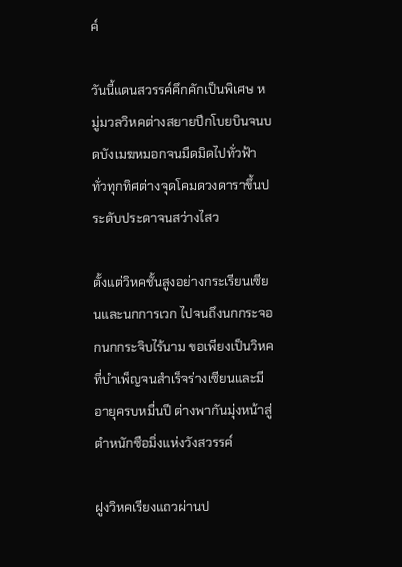ค์

วันนี้แดนสวรรค์คึกคักเป็นพิเศษ หมู่มวลวิหคต่างสยายปีกโบยบินจนบดบังเมฆหมอกจนมืดมิดไปทั่วฟ้า ทั่วทุกทิศต่างจุดโคมดวงดาราขึ้นประดับประดาจนสว่างไสว

ตั้งแต่วิหคชั้นสูงอย่างกระเรียนเซียนและนกการเวก ไปจนถึงนกกระจอกนกกระจิบไร้นาม ขอเพียงเป็นวิหคที่บำเพ็ญจนสำเร็จร่างเซียนและมีอายุครบหมื่นปี ต่างพากันมุ่งหน้าสู่ตำหนักซือมิ่งแห่งวังสวรรค์

ฝูงวิหคเรียงแถวผ่านป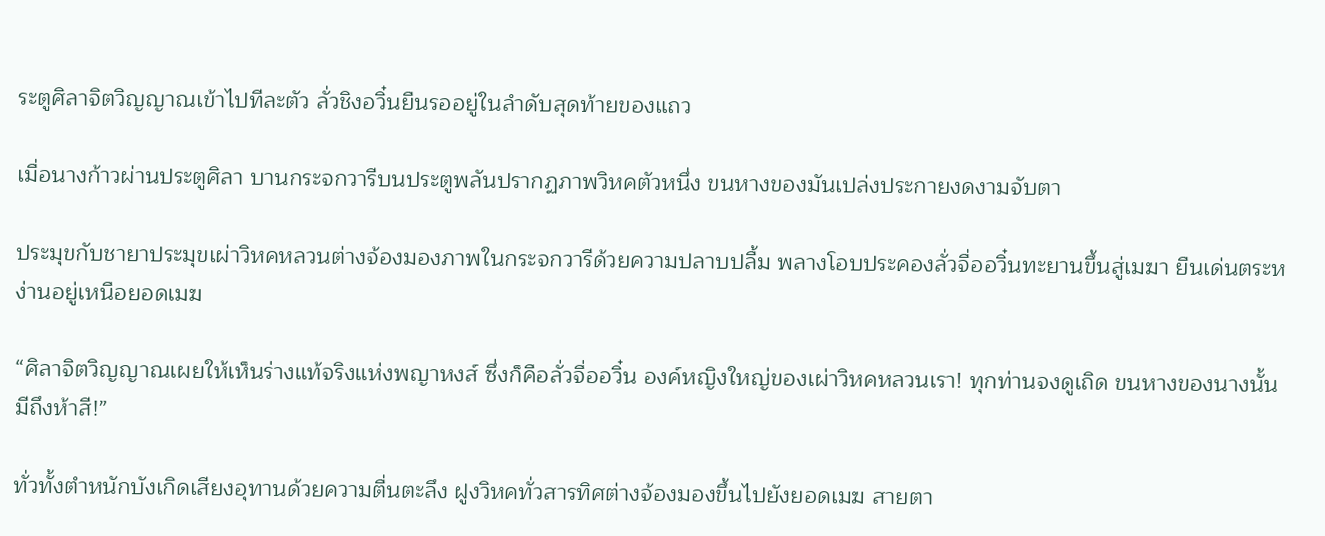ระตูศิลาจิตวิญญาณเข้าไปทีละตัว ลั่วชิงอวิ๋นยืนรออยู่ในลำดับสุดท้ายของแถว

เมื่อนางก้าวผ่านประตูศิลา บานกระจกวารีบนประตูพลันปรากฏภาพวิหคตัวหนึ่ง ขนหางของมันเปล่งประกายงดงามจับตา

ประมุขกับชายาประมุขเผ่าวิหคหลวนต่างจ้องมองภาพในกระจกวารีด้วยความปลาบปลื้ม พลางโอบประคองลั่วจื่ออวิ๋นทะยานขึ้นสู่เมฆา ยืนเด่นตระหง่านอยู่เหนือยอดเมฆ

“ศิลาจิตวิญญาณเผยให้เห็นร่างแท้จริงแห่งพญาหงส์ ซึ่งก็คือลั่วจื่ออวิ๋น องค์หญิงใหญ่ของเผ่าวิหคหลวนเรา! ทุกท่านจงดูเถิด ขนหางของนางนั้นมีถึงห้าสี!”

ทั่วทั้งตำหนักบังเกิดเสียงอุทานด้วยความตื่นตะลึง ฝูงวิหคทั่วสารทิศต่างจ้องมองขึ้นไปยังยอดเมฆ สายตา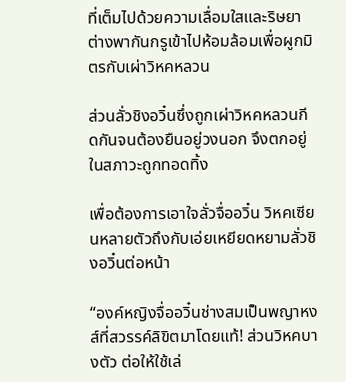ที่เต็มไปด้วยความเลื่อมใสและริษยา ต่างพากันกรูเข้าไปห้อมล้อมเพื่อผูกมิตรกับเผ่าวิหคหลวน

ส่วนลั่วชิงอวิ๋นซึ่งถูกเผ่าวิหคหลวนกีดกันจนต้องยืนอยู่วงนอก จึงตกอยู่ในสภาวะถูกทอดทิ้ง

เพื่อต้องการเอาใจลั่วจื่ออวิ๋น วิหคเซียนหลายตัวถึงกับเอ่ยเหยียดหยามลั่วชิงอวิ๋นต่อหน้า

“องค์หญิงจื่ออวิ๋นช่างสมเป็นพญาหงส์ที่สวรรค์ลิขิตมาโดยแท้! ส่วนวิหคบางตัว ต่อให้ใช้เล่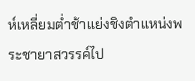ห์เหลี่ยมต่ำช้าแย่งชิงตำแหน่งพระชายาสวรรค์ไป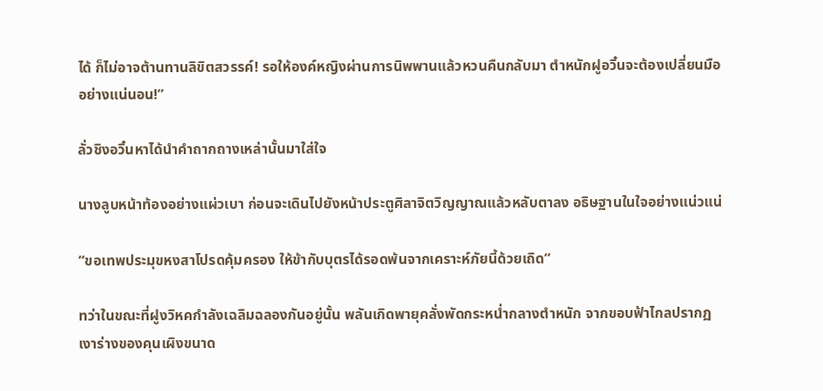ได้ ก็ไม่อาจต้านทานลิขิตสวรรค์! รอให้องค์หญิงผ่านการนิพพานแล้วหวนคืนกลับมา ตำหนักฝูอวิ๋นจะต้องเปลี่ยนมืออย่างแน่นอน!”

ลั่วชิงอวิ๋นหาได้นำคำถากถางเหล่านั้นมาใส่ใจ

นางลูบหน้าท้องอย่างแผ่วเบา ก่อนจะเดินไปยังหน้าประตูศิลาจิตวิญญาณแล้วหลับตาลง อธิษฐานในใจอย่างแน่วแน่

“ขอเทพประมุขหงสาโปรดคุ้มครอง ให้ข้ากับบุตรได้รอดพ้นจากเคราะห์ภัยนี้ด้วยเถิด”

ทว่าในขณะที่ฝูงวิหคกำลังเฉลิมฉลองกันอยู่นั้น พลันเกิดพายุคลั่งพัดกระหน่ำกลางตำหนัก จากขอบฟ้าไกลปรากฏเงาร่างของคุนเผิงขนาด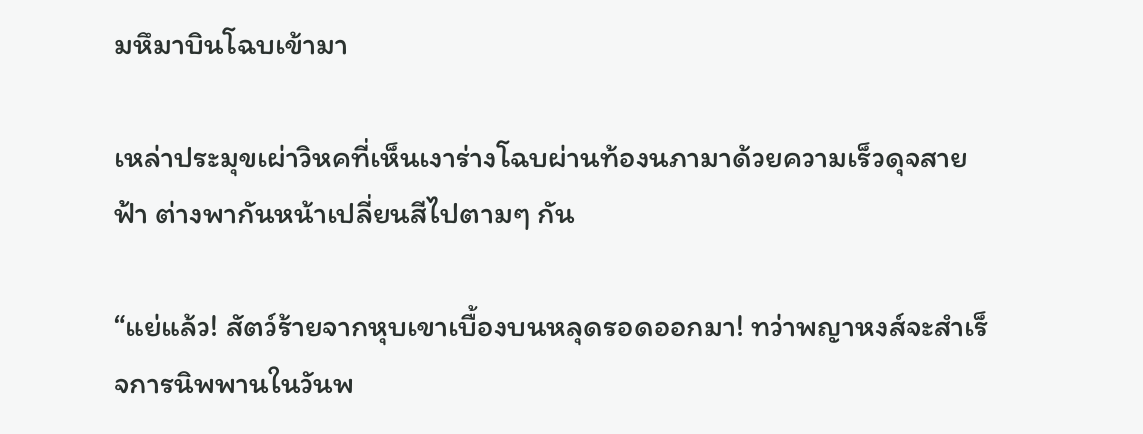มหึมาบินโฉบเข้ามา

เหล่าประมุขเผ่าวิหคที่เห็นเงาร่างโฉบผ่านท้องนภามาด้วยความเร็วดุจสายฟ้า ต่างพากันหน้าเปลี่ยนสีไปตามๆ กัน

“แย่แล้ว! สัตว์ร้ายจากหุบเขาเบื้องบนหลุดรอดออกมา! ทว่าพญาหงส์จะสำเร็จการนิพพานในวันพ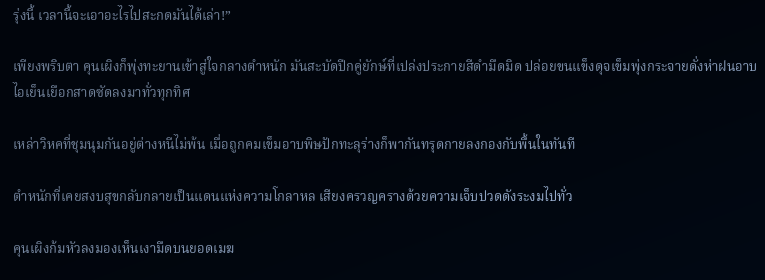รุ่งนี้ เวลานี้จะเอาอะไรไปสะกดมันได้เล่า!”

เพียงพริบตา คุนเผิงก็พุ่งทะยานเข้าสู่ใจกลางตำหนัก มันสะบัดปีกคู่ยักษ์ที่เปล่งประกายสีดำมืดมิด ปล่อยขนแข็งดุจเข็มพุ่งกระจายดั่งห่าฝนอาบไอเย็นเยือกสาดซัดลงมาทั่วทุกทิศ

เหล่าวิหคที่ชุมนุมกันอยู่ต่างหนีไม่พ้น เมื่อถูกคมเข็มอาบพิษปักทะลุร่างก็พากันทรุดกายลงกองกับพื้นในทันที

ตำหนักที่เคยสงบสุขกลับกลายเป็นแดนแห่งความโกลาหล เสียงครวญครางด้วยความเจ็บปวดดังระงมไปทั่ว

คุนเผิงก้มหัวลงมองเห็นเงามืดบนยอดเมฆ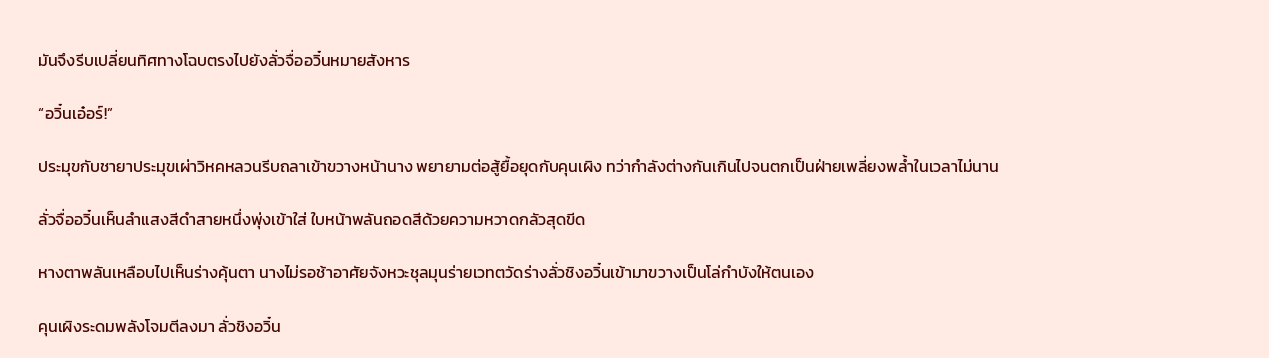มันจึงรีบเปลี่ยนทิศทางโฉบตรงไปยังลั่วจื่ออวิ๋นหมายสังหาร

“อวิ๋นเอ๋อร์!”

ประมุขกับชายาประมุขเผ่าวิหคหลวนรีบถลาเข้าขวางหน้านาง พยายามต่อสู้ยื้อยุดกับคุนเผิง ทว่ากำลังต่างกันเกินไปจนตกเป็นฝ่ายเพลี่ยงพล้ำในเวลาไม่นาน

ลั่วจื่ออวิ๋นเห็นลำแสงสีดำสายหนึ่งพุ่งเข้าใส่ ใบหน้าพลันถอดสีด้วยความหวาดกลัวสุดขีด

หางตาพลันเหลือบไปเห็นร่างคุ้นตา นางไม่รอช้าอาศัยจังหวะชุลมุนร่ายเวทตวัดร่างลั่วชิงอวิ๋นเข้ามาขวางเป็นโล่กำบังให้ตนเอง

คุนเผิงระดมพลังโจมตีลงมา ลั่วชิงอวิ๋น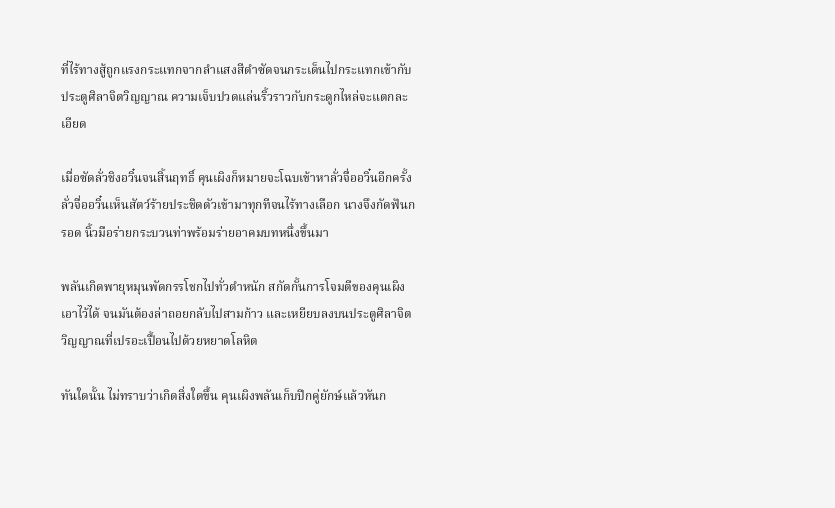ที่ไร้ทางสู้ถูกแรงกระแทกจากลำแสงสีดำซัดจนกระเด็นไปกระแทกเข้ากับประตูศิลาจิตวิญญาณ ความเจ็บปวดแล่นริ้วราวกับกระดูกไหล่จะแตกละเอียด

เมื่อซัดลั่วชิงอวิ๋นจนสิ้นฤทธิ์ คุนเผิงก็หมายจะโฉบเข้าหาลั่วจื่ออวิ๋นอีกครั้ง ลั่วจื่ออวิ๋นเห็นสัตว์ร้ายประชิดตัวเข้ามาทุกทีจนไร้ทางเลือก นางจึงกัดฟันกรอด นิ้วมือร่ายกระบวนท่าพร้อมร่ายอาคมบทหนึ่งขึ้นมา

พลันเกิดพายุหมุนพัดกรรโชกไปทั่วตำหนัก สกัดกั้นการโจมตีของคุนเผิงเอาไว้ได้ จนมันต้องล่าถอยกลับไปสามก้าว และเหยียบลงบนประตูศิลาจิตวิญญาณที่เปรอะเปื้อนไปด้วยหยาดโลหิต

ทันใดนั้น ไม่ทราบว่าเกิดสิ่งใดขึ้น คุนเผิงพลันเก็บปีกคู่ยักษ์แล้วหันก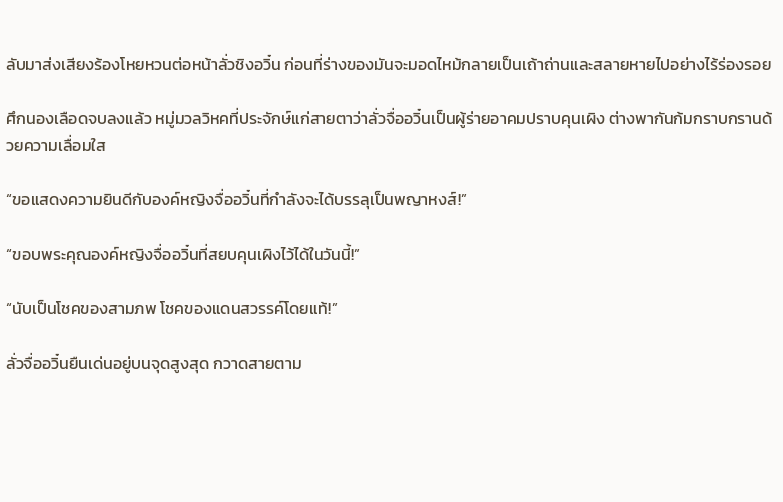ลับมาส่งเสียงร้องโหยหวนต่อหน้าลั่วชิงอวิ๋น ก่อนที่ร่างของมันจะมอดไหม้กลายเป็นเถ้าถ่านและสลายหายไปอย่างไร้ร่องรอย

ศึกนองเลือดจบลงแล้ว หมู่มวลวิหคที่ประจักษ์แก่สายตาว่าลั่วจื่ออวิ๋นเป็นผู้ร่ายอาคมปราบคุนเผิง ต่างพากันก้มกราบกรานด้วยความเลื่อมใส

“ขอแสดงความยินดีกับองค์หญิงจื่ออวิ๋นที่กำลังจะได้บรรลุเป็นพญาหงส์!”

“ขอบพระคุณองค์หญิงจื่ออวิ๋นที่สยบคุนเผิงไว้ได้ในวันนี้!”

“นับเป็นโชคของสามภพ โชคของแดนสวรรค์โดยแท้!”

ลั่วจื่ออวิ๋นยืนเด่นอยู่บนจุดสูงสุด กวาดสายตาม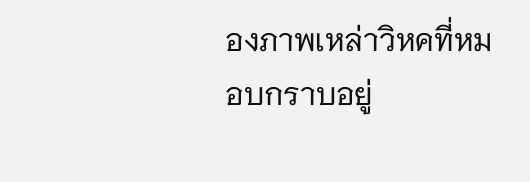องภาพเหล่าวิหคที่หมอบกราบอยู่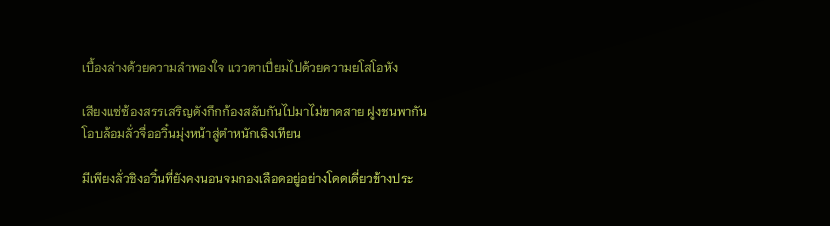เบื้องล่างด้วยความลำพองใจ แววตาเปี่ยมไปด้วยความยโสโอหัง

เสียงแซ่ซ้องสรรเสริญดังกึกก้องสลับกันไปมาไม่ขาดสาย ฝูงชนพากันโอบล้อมลั่วจื่ออวิ๋นมุ่งหน้าสู่ตำหนักเฉิงเทียน

มีเพียงลั่วชิงอวิ๋นที่ยังคงนอนจมกองเลือดอยู่อย่างโดดเดี่ยวข้างประ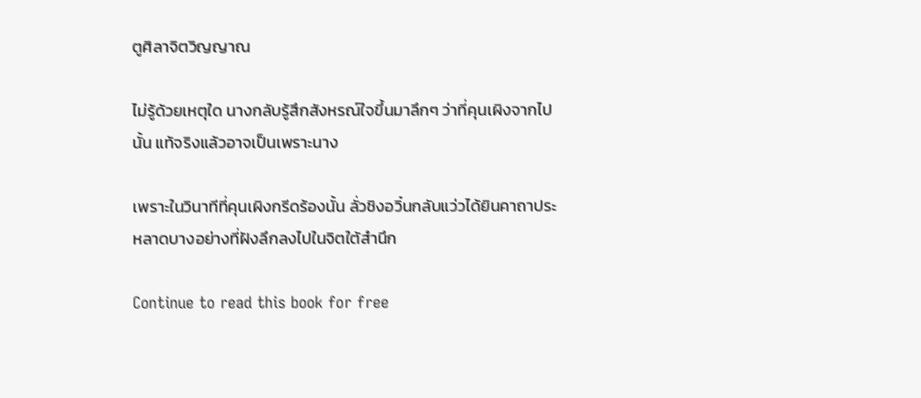ตูศิลาจิตวิญญาณ

ไม่รู้ด้วยเหตุใด นางกลับรู้สึกสังหรณ์ใจขึ้นมาลึกๆ ว่าที่คุนเผิงจากไปนั้น แท้จริงแล้วอาจเป็นเพราะนาง

เพราะในวินาทีที่คุนเผิงกรีดร้องนั้น ลั่วชิงอวิ๋นกลับแว่วได้ยินคาถาประหลาดบางอย่างที่ฝังลึกลงไปในจิตใต้สำนึก

Continue to read this book for free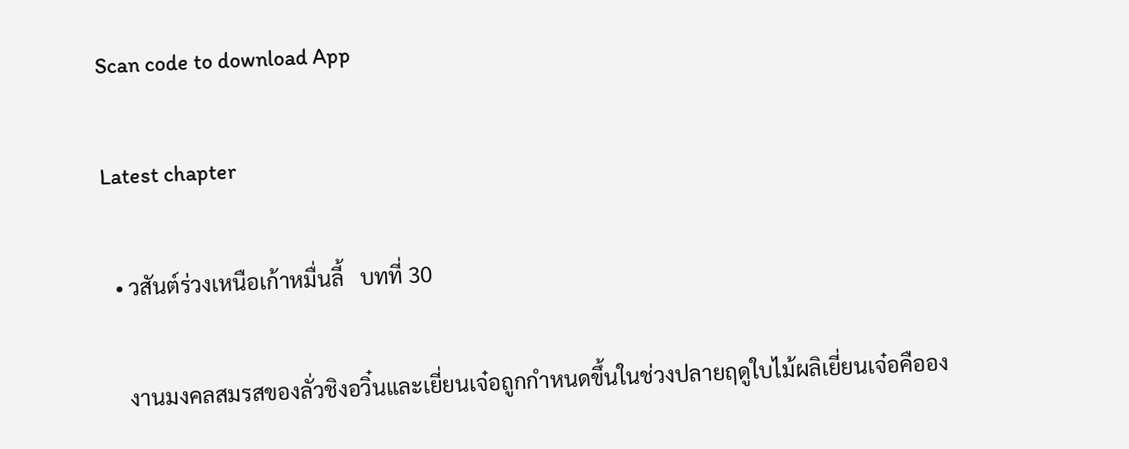Scan code to download App

Latest chapter

  • วสันต์ร่วงเหนือเก้าหมื่นลี้   บทที่ 30

    งานมงคลสมรสของลั่วชิงอวิ๋นและเยี่ยนเจ๋อถูกกำหนดขึ้นในช่วงปลายฤดูใบไม้ผลิเยี่ยนเจ๋อคืออง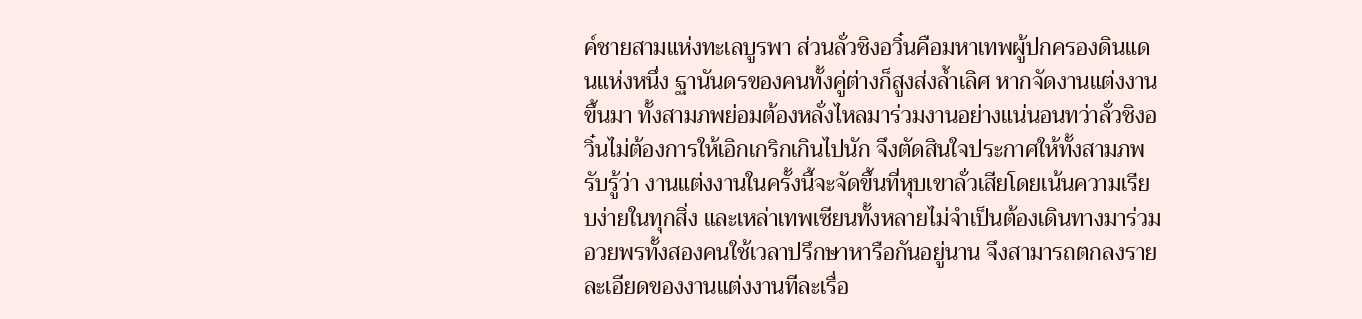ค์ชายสามแห่งทะเลบูรพา ส่วนลั่วชิงอวิ๋นคือมหาเทพผู้ปกครองดินแดนแห่งหนึ่ง ฐานันดรของคนทั้งคู่ต่างก็สูงส่งล้ำเลิศ หากจัดงานแต่งงานขึ้นมา ทั้งสามภพย่อมต้องหลั่งไหลมาร่วมงานอย่างแน่นอนทว่าลั่วชิงอวิ๋นไม่ต้องการให้เอิกเกริกเกินไปนัก จึงตัดสินใจประกาศให้ทั้งสามภพรับรู้ว่า งานแต่งงานในครั้งนี้จะจัดขึ้นที่หุบเขาลั่วเสียโดยเน้นความเรียบง่ายในทุกสิ่ง และเหล่าเทพเซียนทั้งหลายไม่จำเป็นต้องเดินทางมาร่วมอวยพรทั้งสองคนใช้เวลาปรึกษาหารือกันอยู่นาน จึงสามารถตกลงรายละเอียดของงานแต่งงานทีละเรื่อ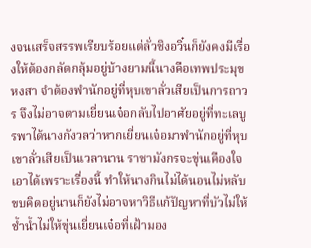งจนเสร็จสรรพเรียบร้อยแต่ลั่วชิงอวิ๋นก็ยังคงมีเรื่องให้ต้องกลัดกลุ้มอยู่บ้างยามนี้นางคือเทพประมุขหงสา จำต้องพำนักอยู่ที่หุบเขาลั่วเสียเป็นการถาวร จึงไม่อาจตามเยี่ยนเจ๋อกลับไปอาศัยอยู่ที่ทะเลบูรพาได้นางกังวลว่าหากเยี่ยนเจ๋อมาพำนักอยู่ที่หุบเขาลั่วเสียเป็นเวลานาน ราชามังกรจะขุ่นเคืองใจเอาได้เพราะเรื่องนี้ ทำให้นางกินไม่ได้นอนไม่หลับ ขบคิดอยู่นานก็ยังไม่อาจหาวิธีแก้ปัญหาที่บัวไม่ให้ช้ำน้ำไม่ให้ขุ่นเยี่ยนเจ๋อที่เฝ้ามอง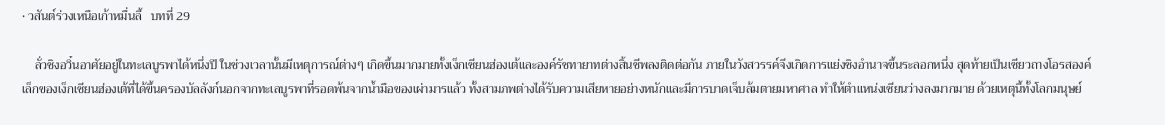• วสันต์ร่วงเหนือเก้าหมื่นลี้   บทที่ 29

    ลั่วชิงอวิ๋นอาศัยอยู่ในทะเลบูรพาได้หนึ่งปี ในช่วงเวลานั้นมีเหตุการณ์ต่างๆ เกิดขึ้นมากมายทั้งเง็กเซียนฮ่องเต้และองค์รัชทายาทต่างสิ้นชีพลงติดต่อกัน ภายในวังสวรรค์จึงเกิดการแย่งชิงอำนาจขึ้นระลอกหนึ่ง สุดท้ายเป็นเซียวถางโอรสองค์เล็กของเง็กเซียนฮ่องเต้ที่ได้ขึ้นครองบัลลังก์นอกจากทะเลบูรพาที่รอดพ้นจากน้ำมือของเผ่ามารแล้ว ทั้งสามภพต่างได้รับความเสียหายอย่างหนักและมีการบาดเจ็บล้มตายมหาศาล ทำให้ตำแหน่งเซียนว่างลงมากมาย ด้วยเหตุนี้ทั้งโลกมนุษย์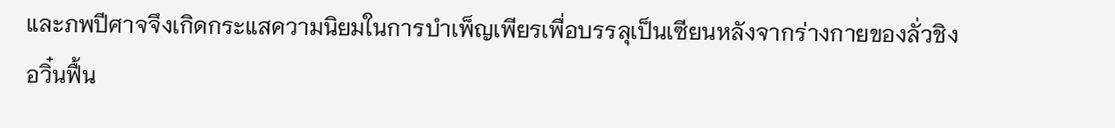และภพปีศาจจึงเกิดกระแสความนิยมในการบำเพ็ญเพียรเพื่อบรรลุเป็นเซียนหลังจากร่างกายของลั่วชิงอวิ๋นฟื้น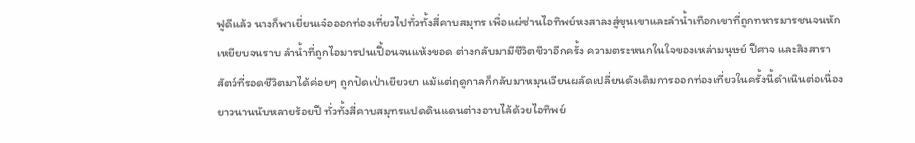ฟูดีแล้ว นางก็พาเยี่ยนเจ๋อออกท่องเที่ยวไปทั่วทั้งสี่คาบสมุทร เพื่อแผ่ซ่านไอทิพย์หงสาลงสู่ขุนเขาและลำน้ำเทือกเขาที่ถูกทหารมารชนจนหักเหยียบจนราบ ลำน้ำที่ถูกไอมารปนเปื้อนจนแห้งขอด ต่างกลับมามีชีวิตชีวาอีกครั้ง ความตระหนกในใจของเหล่ามนุษย์ ปีศาจ และสิงสาราสัตว์ที่รอดชีวิตมาได้ค่อยๆ ถูกปัดเป่าเยียวยา แม้แต่ฤดูกาลก็กลับมาหมุนเวียนผลัดเปลี่ยนดังเดิมการออกท่องเที่ยวในครั้งนี้ดำเนินต่อเนื่องยาวนานนับหลายร้อยปี ทั่วทั้งสี่คาบสมุทรแปดดินแดนต่างอาบไล้ด้วยไอทิพย์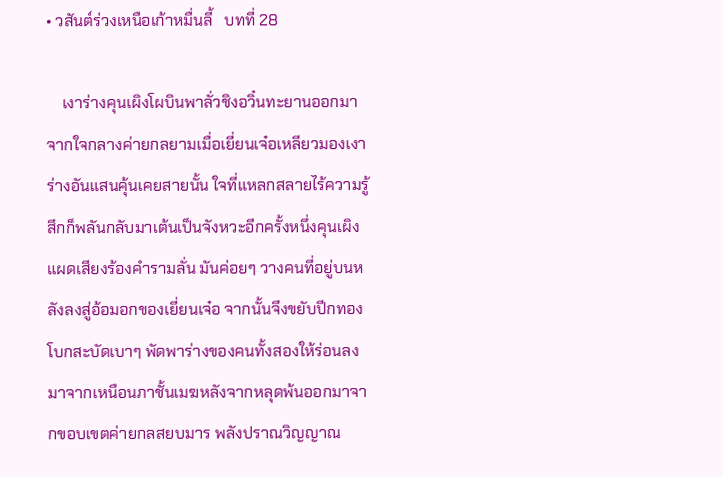• วสันต์ร่วงเหนือเก้าหมื่นลี้   บทที่ 28

    เงาร่างคุนเผิงโผบินพาลั่วชิงอวิ๋นทะยานออกมาจากใจกลางค่ายกลยามเมื่อเยี่ยนเจ๋อเหลียวมองเงาร่างอันแสนคุ้นเคยสายนั้น ใจที่แหลกสลายไร้ความรู้สึกก็พลันกลับมาเต้นเป็นจังหวะอีกครั้งหนึ่งคุนเผิงแผดเสียงร้องคำรามลั่น มันค่อยๆ วางคนที่อยู่บนหลังลงสู่อ้อมอกของเยี่ยนเจ๋อ จากนั้นจึงขยับปีกทองโบกสะบัดเบาๆ พัดพาร่างของคนทั้งสองให้ร่อนลงมาจากเหนือนภาชั้นเมฆหลังจากหลุดพ้นออกมาจากขอบเขตค่ายกลสยบมาร พลังปราณวิญญาณ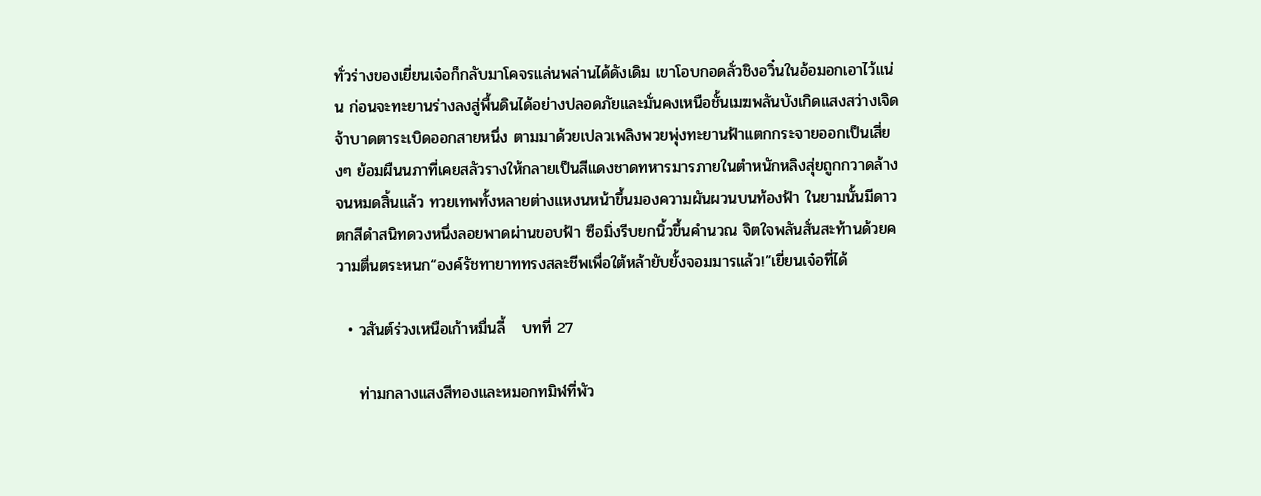ทั่วร่างของเยี่ยนเจ๋อก็กลับมาโคจรแล่นพล่านได้ดังเดิม เขาโอบกอดลั่วชิงอวิ๋นในอ้อมอกเอาไว้แน่น ก่อนจะทะยานร่างลงสู่พื้นดินได้อย่างปลอดภัยและมั่นคงเหนือชั้นเมฆพลันบังเกิดแสงสว่างเจิดจ้าบาดตาระเบิดออกสายหนึ่ง ตามมาด้วยเปลวเพลิงพวยพุ่งทะยานฟ้าแตกกระจายออกเป็นเสี่ยงๆ ย้อมผืนนภาที่เคยสลัวรางให้กลายเป็นสีแดงชาดทหารมารภายในตำหนักหลิงสุ่ยถูกกวาดล้างจนหมดสิ้นแล้ว ทวยเทพทั้งหลายต่างแหงนหน้าขึ้นมองความผันผวนบนท้องฟ้า ในยามนั้นมีดาวตกสีดำสนิทดวงหนึ่งลอยพาดผ่านขอบฟ้า ซือมิ่งรีบยกนิ้วขึ้นคำนวณ จิตใจพลันสั่นสะท้านด้วยความตื่นตระหนก“องค์รัชทายาททรงสละชีพเพื่อใต้หล้ายับยั้งจอมมารแล้ว!”เยี่ยนเจ๋อที่ได้

  • วสันต์ร่วงเหนือเก้าหมื่นลี้   บทที่ 27

    ท่ามกลางแสงสีทองและหมอกทมิฬที่พัว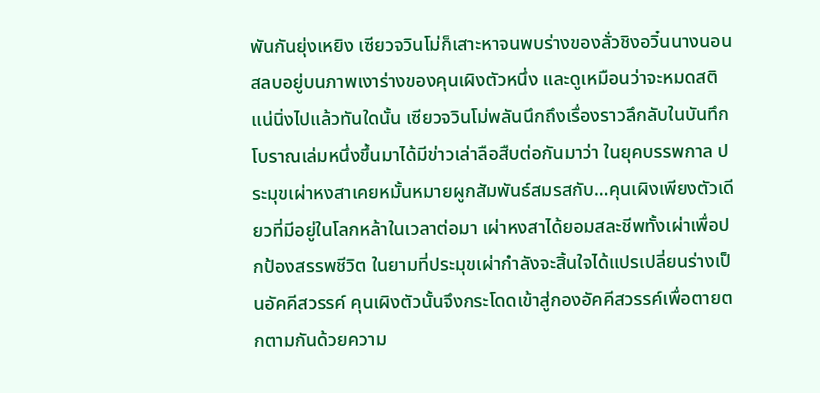พันกันยุ่งเหยิง เซียวจวินโม่ก็เสาะหาจนพบร่างของลั่วชิงอวิ๋นนางนอนสลบอยู่บนภาพเงาร่างของคุนเผิงตัวหนึ่ง และดูเหมือนว่าจะหมดสติแน่นิ่งไปแล้วทันใดนั้น เซียวจวินโม่พลันนึกถึงเรื่องราวลึกลับในบันทึกโบราณเล่มหนึ่งขึ้นมาได้มีข่าวเล่าลือสืบต่อกันมาว่า ในยุคบรรพกาล ประมุขเผ่าหงสาเคยหมั้นหมายผูกสัมพันธ์สมรสกับ…คุนเผิงเพียงตัวเดียวที่มีอยู่ในโลกหล้าในเวลาต่อมา เผ่าหงสาได้ยอมสละชีพทั้งเผ่าเพื่อปกป้องสรรพชีวิต ในยามที่ประมุขเผ่ากำลังจะสิ้นใจได้แปรเปลี่ยนร่างเป็นอัคคีสวรรค์ คุนเผิงตัวนั้นจึงกระโดดเข้าสู่กองอัคคีสวรรค์เพื่อตายตกตามกันด้วยความ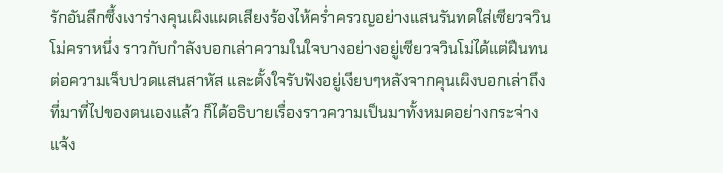รักอันลึกซึ้งเงาร่างคุนเผิงแผดเสียงร้องไห้คร่ำครวญอย่างแสนรันทดใส่เซียวจวินโม่คราหนึ่ง ราวกับกำลังบอกเล่าความในใจบางอย่างอยู่เซียวจวินโม่ได้แต่ฝืนทนต่อความเจ็บปวดแสนสาหัส และตั้งใจรับฟังอยู่เงียบๆหลังจากคุนเผิงบอกเล่าถึงที่มาที่ไปของตนเองแล้ว ก็ได้อธิบายเรื่องราวความเป็นมาทั้งหมดอย่างกระจ่างแจ้ง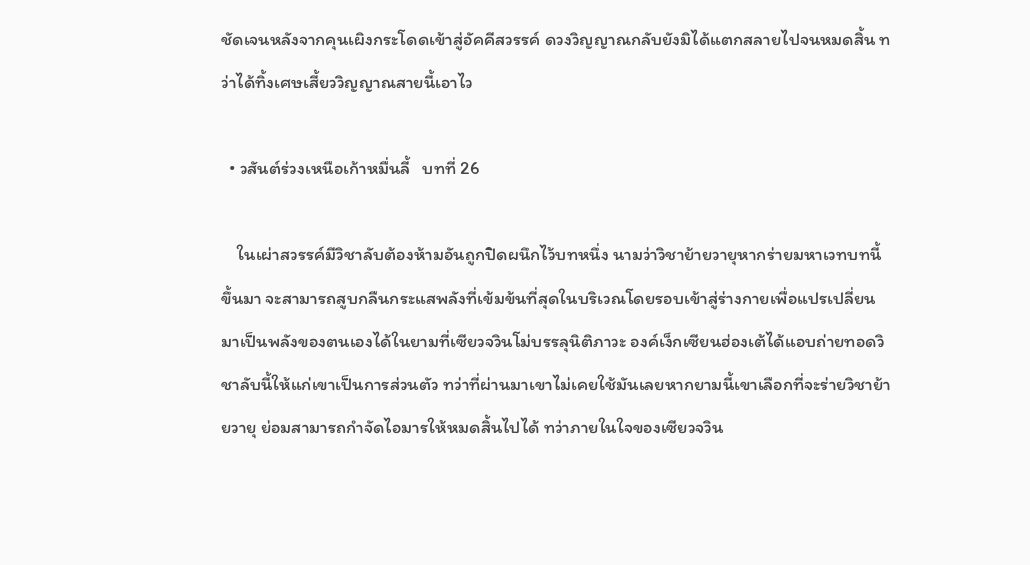ชัดเจนหลังจากคุนเผิงกระโดดเข้าสู่อัคคีสวรรค์ ดวงวิญญาณกลับยังมิได้แตกสลายไปจนหมดสิ้น ทว่าได้ทิ้งเศษเสี้ยววิญญาณสายนี้เอาไว

  • วสันต์ร่วงเหนือเก้าหมื่นลี้   บทที่ 26

    ในเผ่าสวรรค์มีวิชาลับต้องห้ามอันถูกปิดผนึกไว้บทหนึ่ง นามว่าวิชาย้ายวายุหากร่ายมหาเวทบทนี้ขึ้นมา จะสามารถสูบกลืนกระแสพลังที่เข้มข้นที่สุดในบริเวณโดยรอบเข้าสู่ร่างกายเพื่อแปรเปลี่ยนมาเป็นพลังของตนเองได้ในยามที่เซียวจวินโม่บรรลุนิติภาวะ องค์เง็กเซียนฮ่องเต้ได้แอบถ่ายทอดวิชาลับนี้ให้แก่เขาเป็นการส่วนตัว ทว่าที่ผ่านมาเขาไม่เคยใช้มันเลยหากยามนี้เขาเลือกที่จะร่ายวิชาย้ายวายุ ย่อมสามารถกำจัดไอมารให้หมดสิ้นไปได้ ทว่าภายในใจของเซียวจวิน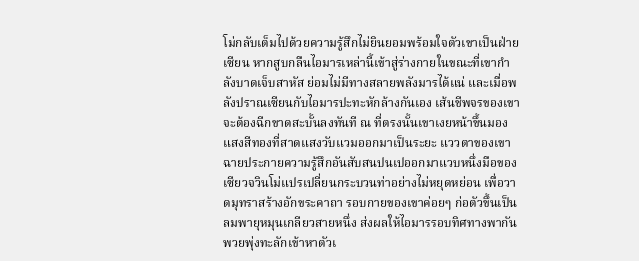โม่กลับเต็มไปด้วยความรู้สึกไม่ยินยอมพร้อมใจตัวเขาเป็นฝ่ายเซียน หากสูบกลืนไอมารเหล่านี้เข้าสู่ร่างกายในขณะที่เขากำลังบาดเจ็บสาหัส ย่อมไม่มีทางสลายพลังมารได้แน่ และเมื่อพลังปราณเซียนกับไอมารปะทะหักล้างกันเอง เส้นชีพจรของเขาจะต้องฉีกขาดสะบั้นลงทันที ณ ที่ตรงนั้นเขาเงยหน้าขึ้นมองแสงสีทองที่สาดแสงวับแวมออกมาเป็นระยะ แววตาของเขาฉายประกายความรู้สึกอันสับสนปนเปออกมาแวบหนึ่งมือของเซียวจวินโม่แปรเปลี่ยนกระบวนท่าอย่างไม่หยุดหย่อน เพื่อวาดมุทราสร้างอักขระคาถา รอบกายของเขาค่อยๆ ก่อตัวขึ้นเป็นลมพายุหมุนเกลียวสายหนึ่ง ส่งผลให้ไอมารรอบทิศทางพากันพวยพุ่งทะลักเข้าหาตัวเ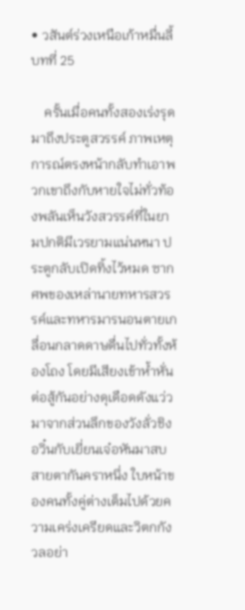• วสันต์ร่วงเหนือเก้าหมื่นลี้   บทที่ 25

    ครั้นเมื่อคนทั้งสองเร่งรุดมาถึงประตูสวรรค์ ภาพเหตุการณ์ตรงหน้ากลับทำเอาพวกเขาถึงกับหายใจไม่ทั่วท้องพลันเห็นวังสวรรค์ที่ในยามปกติมีเวรยามแน่นหนา ประตูกลับเปิดทิ้งไว้หมด ซากศพของเหล่านายทหารสวรรค์และทหารมารนอนตายเกลื่อนกลาดดาษดื่นไปทั่วทั้งห้องโถง โดยมีเสียงเข้าห้ำหั่นต่อสู้กันอย่างดุเดือดดังแว่วมาจากส่วนลึกของวังลั่วชิงอวิ๋นกับเยี่ยนเจ๋อหันมาสบสายตากันคราหนึ่ง ใบหน้าของคนทั้งคู่ต่างเต็มไปด้วยความเคร่งเครียดและวิตกกังวลอย่า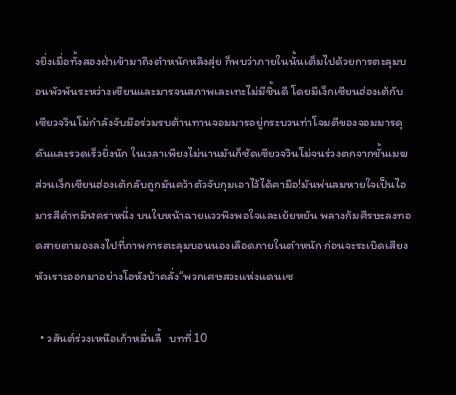งยิ่งเมื่อทั้งสองฝ่าเข้ามาถึงตำหนักหลิงสุ่ย ก็พบว่าภายในนั้นเต็มไปด้วยการตะลุมบอนพัวพันระหว่างเซียนและมารจนสภาพเละเทะไม่มีชิ้นดี โดยมีเง็กเซียนฮ่องเต้กับเซียวจวินโม่กำลังจับมือร่วมรบต้านทานจอมมารอยู่กระบวนท่าโจมตีของจอมมารดุดันและรวดเร็วยิ่งนัก ในเวลาเพียงไม่นานมันก็ซัดเซียวจวินโม่จนร่วงตกจากชั้นเมฆ ส่วนเง็กเซียนฮ่องเต้กลับถูกมันคว้าตัวจับกุมเอาไว้ได้คามือ!มันพ่นลมหายใจเป็นไอมารสีดำทมิฬคราหนึ่ง บนใบหน้าฉายแววพึงพอใจและเย้ยหยัน พลางก้มศีรษะลงทอดสายตามองลงไปที่ภาพการตะลุมบอนนองเลือดภายในตำหนัก ก่อนจะระเบิดเสียงหัวเราะออกมาอย่างโอหังบ้าคลั่ง“พวกเศษสวะแห่งแดนเซ

  • วสันต์ร่วงเหนือเก้าหมื่นลี้   บทที่ 10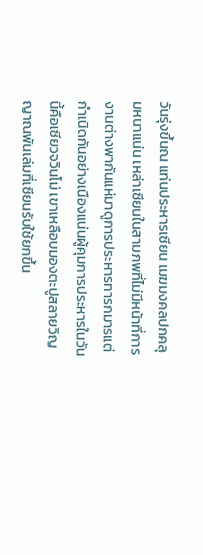วันรุ่งขึ้นณ แท่นประหารเซียน เมฆมงคลปกคลุมหนาแน่น เหล่าเซียนในสามภพที่ไม่มีหน้าที่การงานต่างพากันแห่มาดูการประหารทารกมารแต่กำเนิดกันอย่างเนืองแน่นผู้คุมการประหารในวันนี้คือเซียวจวินโม่ เขาเหลือบมองตะปูสลายวิญญาณพันเล่มที่เซียนรับใช้ยกขึ้น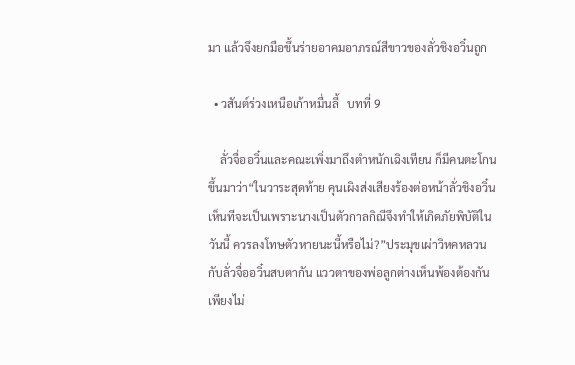มา แล้วจึงยกมือขึ้นร่ายอาคมอาภรณ์สีขาวของลั่วชิงอวิ๋นถูก

  • วสันต์ร่วงเหนือเก้าหมื่นลี้   บทที่ 9

    ลั่วจื่ออวิ๋นและคณะเพิ่งมาถึงตำหนักเฉิงเทียน ก็มีคนตะโกนขึ้นมาว่า“ในวาระสุดท้าย คุนเผิงส่งเสียงร้องต่อหน้าลั่วชิงอวิ๋น เห็นทีจะเป็นเพราะนางเป็นตัวกาลกิณีจึงทำให้เกิดภัยพิบัติในวันนี้ ควรลงโทษตัวหายนะนี้หรือไม่?”ประมุขเผ่าวิหคหลวนกับลั่วจื่ออวิ๋นสบตากัน แววตาของพ่อลูกต่างเห็นพ้องต้องกันเพียงไม่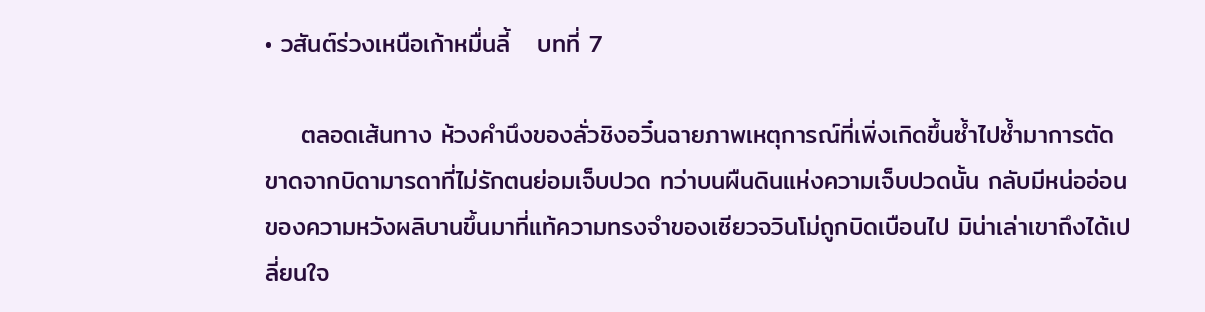• วสันต์ร่วงเหนือเก้าหมื่นลี้   บทที่ 7

    ตลอดเส้นทาง ห้วงคำนึงของลั่วชิงอวิ๋นฉายภาพเหตุการณ์ที่เพิ่งเกิดขึ้นซ้ำไปซ้ำมาการตัดขาดจากบิดามารดาที่ไม่รักตนย่อมเจ็บปวด ทว่าบนผืนดินแห่งความเจ็บปวดนั้น กลับมีหน่ออ่อนของความหวังผลิบานขึ้นมาที่แท้ความทรงจำของเซียวจวินโม่ถูกบิดเบือนไป มิน่าเล่าเขาถึงได้เปลี่ยนใจ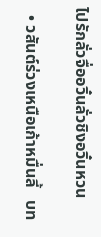ไปรักลั่วจื่ออวิ๋นลั่วชิงอวิ๋นหวน

  • วสันต์ร่วงเหนือเก้าหมื่นลี้   บท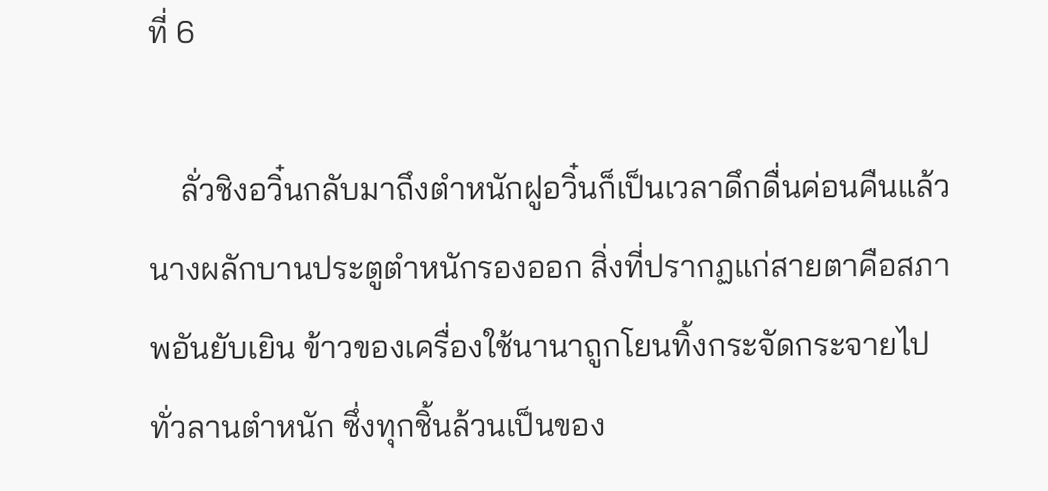ที่ 6

    ลั่วชิงอวิ๋นกลับมาถึงตำหนักฝูอวิ๋นก็เป็นเวลาดึกดื่นค่อนคืนแล้วนางผลักบานประตูตำหนักรองออก สิ่งที่ปรากฏแก่สายตาคือสภาพอันยับเยิน ข้าวของเครื่องใช้นานาถูกโยนทิ้งกระจัดกระจายไปทั่วลานตำหนัก ซึ่งทุกชิ้นล้วนเป็นของ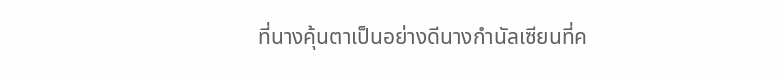ที่นางคุ้นตาเป็นอย่างดีนางกำนัลเซียนที่ค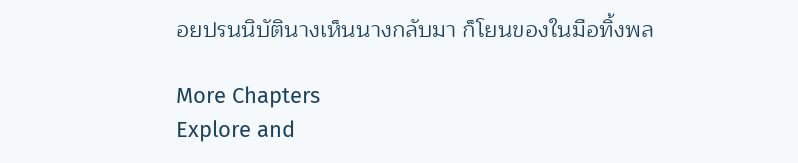อยปรนนิบัตินางเห็นนางกลับมา ก็โยนของในมือทิ้งพล

More Chapters
Explore and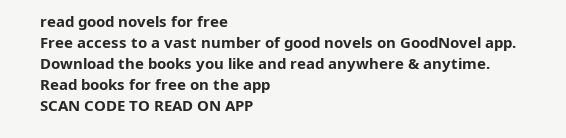read good novels for free
Free access to a vast number of good novels on GoodNovel app. Download the books you like and read anywhere & anytime.
Read books for free on the app
SCAN CODE TO READ ON APP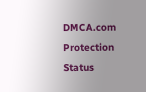DMCA.com Protection Status